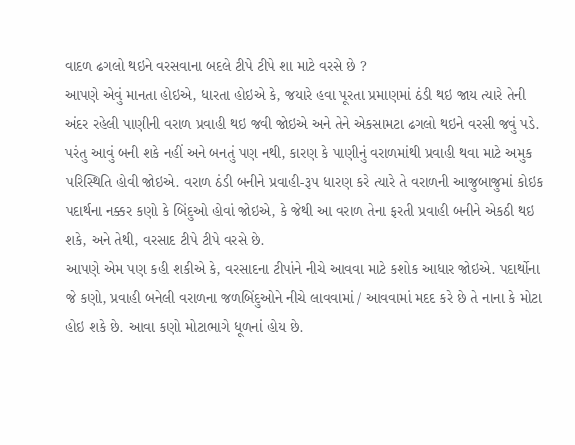વાદળ ઢગલો થઇને વરસવાના બદલે ટીપે ટીપે શા માટે વરસે છે ?
આપણે એવું માનતા હોઇએ, ધારતા હોઇએ કે, જયારે હવા પૂરતા પ્રમાણમાં ઠંડી થઇ જાય ત્યારે તેની અંદર રહેલી પાણીની વરાળ પ્રવાહી થઇ જવી જોઇએ અને તેને એકસામટા ઢગલો થઇને વરસી જવું પડે. પરંતુ આવું બની શકે નહીં અને બનતું પણ નથી, કારણ કે પાણીનું વરાળમાંથી પ્રવાહી થવા માટે અમુક પરિસ્થિતિ હોવી જોઇએ. વરાળ ઠંડી બનીને પ્રવાહી-રૂ૫ ધારણ કરે ત્યારે તે વરાળની આજુબાજુમાં કોઇક પદાર્થના નક્કર કણો કે બિંદુઓ હોવાં જોઇએ, કે જેથી આ વરાળ તેના ફરતી પ્રવાહી બનીને એકઠી થઇ શકે, અને તેથી, વરસાદ ટીપે ટીપે વરસે છે.
આપણે એમ પણ કહી શકીએ કે, વરસાદના ટીપાંને નીચે આવવા માટે કશોક આધાર જોઇએ. પદાર્થોના જે કણો, પ્રવાહી બનેલી વરાળના જળબિંદુઓને નીચે લાવવામાં / આવવામાં મદદ કરે છે તે નાના કે મોટા હોઇ શકે છે. આવા કણો મોટાભાગે ધૂળનાં હોય છે.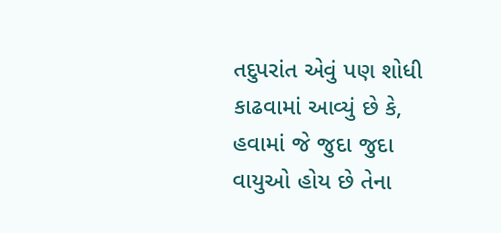તદુપરાંત એવું પણ શોધી કાઢવામાં આવ્યું છે કે, હવામાં જે જુદા જુદા વાયુઓ હોય છે તેના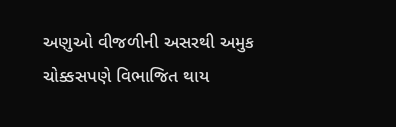અણુઓ વીજળીની અસરથી અમુક ચોક્કસપણે વિભાજિત થાય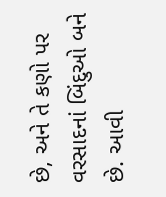છે, અને તે કણો પર વરસાદનાં બિંદુઓ બને છે. આવી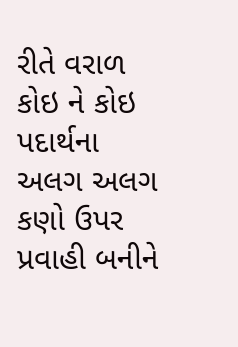રીતે વરાળ કોઇ ને કોઇ પદાર્થના અલગ અલગ કણો ઉપર પ્રવાહી બનીને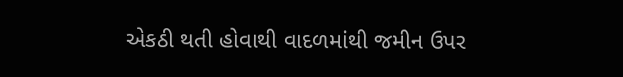એકઠી થતી હોવાથી વાદળમાંથી જમીન ઉપર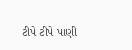ટીપે ટીપે પાણી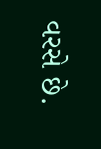વરસે છે.